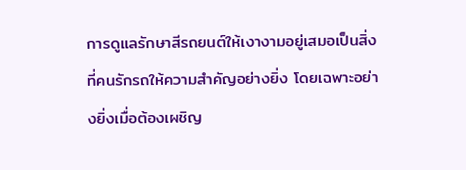การดูแลรักษาสีรถยนต์ให้เงางามอยู่เสมอเป็นสิ่งที่คนรักรถให้ความสำคัญอย่างยิ่ง โดยเฉพาะอย่างยิ่งเมื่อต้องเผชิญ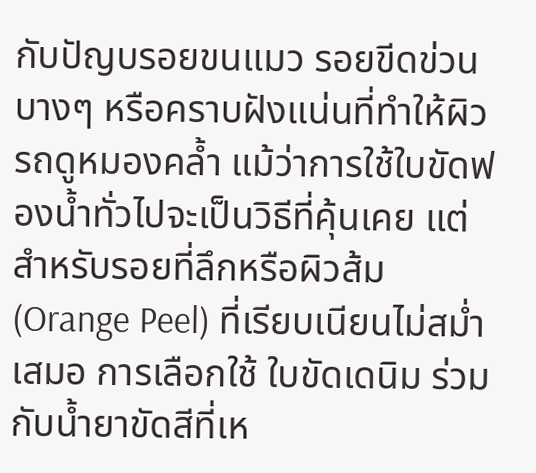กับปัญบรอยขนแมว รอยขีดข่วนบางๆ หรือคราบฝังแน่นที่ทำให้ผิวรถดูหมองคล้ำ แม้ว่าการใช้ใบขัดฟองน้ำทั่วไปจะเป็นวิธีที่คุ้นเคย แต่สำหรับรอยที่ลึกหรือผิวส้ม (Orange Peel) ที่เรียบเนียนไม่สม่ำเสมอ การเลือกใช้ ใบขัดเดนิม ร่วมกับน้ำยาขัดสีที่เห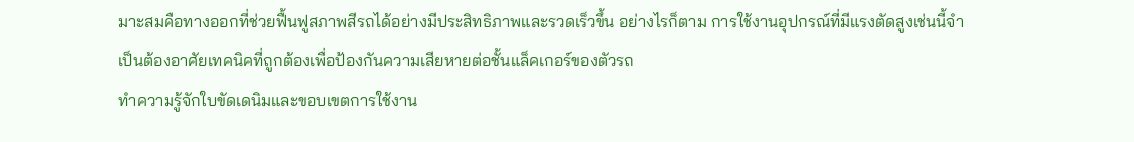มาะสมคือทางออกที่ช่วยฟื้นฟูสภาพสีรถได้อย่างมีประสิทธิภาพและรวดเร็วขึ้น อย่างไรก็ตาม การใช้งานอุปกรณ์ที่มีแรงตัดสูงเช่นนี้จำเป็นต้องอาศัยเทคนิคที่ถูกต้องเพื่อป้องกันความเสียหายต่อชั้นแล็คเกอร์ของตัวรถ
ทำความรู้จักใบขัดเดนิมและขอบเขตการใช้งาน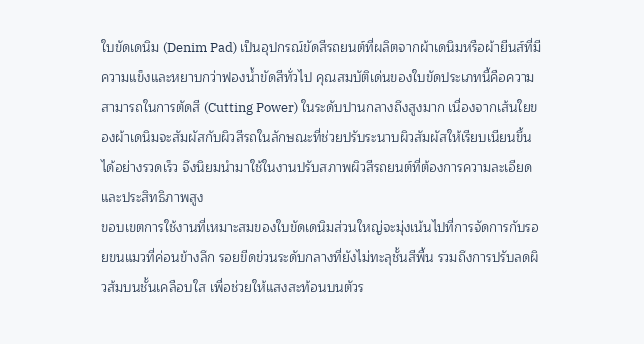ใบขัดเดนิม (Denim Pad) เป็นอุปกรณ์ขัดสีรถยนต์ที่ผลิตจากผ้าเดนิมหรือผ้ายีนส์ที่มีความแข็งและหยาบกว่าฟองน้ำขัดสีทั่วไป คุณสมบัติเด่นของใบขัดประเภทนี้คือความสามารถในการตัดสี (Cutting Power) ในระดับปานกลางถึงสูงมาก เนื่องจากเส้นใยของผ้าเดนิมจะสัมผัสกับผิวสีรถในลักษณะที่ช่วยปรับระนาบผิวสัมผัสให้เรียบเนียนขึ้นได้อย่างรวดเร็ว จึงนิยมนำมาใช้ในงานปรับสภาพผิวสีรถยนต์ที่ต้องการความละเอียดและประสิทธิภาพสูง
ขอบเขตการใช้งานที่เหมาะสมของใบขัดเดนิมส่วนใหญ่จะมุ่งเน้นไปที่การจัดการกับรอยขนแมวที่ค่อนข้างลึก รอยขีดข่วนระดับกลางที่ยังไม่ทะลุชั้นสีพื้น รวมถึงการปรับลดผิวส้มบนชั้นเคลือบใส เพื่อช่วยให้แสงสะท้อนบนตัวร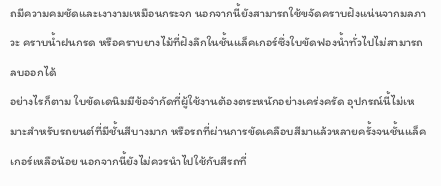ถมีความคมชัดและเงางามเหมือนกระจก นอกจากนี้ยังสามารถใช้ขจัดคราบฝังแน่นจากมลภาวะ คราบน้ำฝนกรด หรือคราบยางไม้ที่ฝังลึกในชั้นแล็คเกอร์ซึ่งใบขัดฟองน้ำทั่วไปไม่สามารถลบออกได้
อย่างไรก็ตาม ใบขัดเดนิมมีข้อจำกัดที่ผู้ใช้งานต้องตระหนักอย่างเคร่งครัด อุปกรณ์นี้ไม่เหมาะสำหรับรถยนต์ที่มีชั้นสีบางมาก หรือรถที่ผ่านการขัดเคลือบสีมาแล้วหลายครั้งจนชั้นแล็คเกอร์เหลือน้อย นอกจากนี้ยังไม่ควรนำไปใช้กับสีรถที่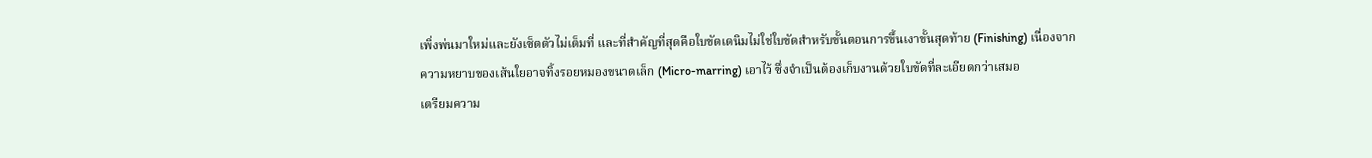เพิ่งพ่นมาใหม่และยังเซ็ตตัวไม่เต็มที่ และที่สำคัญที่สุดคือใบขัดเดนิมไม่ใช่ใบขัดสำหรับขั้นตอนการขึ้นเงาขั้นสุดท้าย (Finishing) เนื่องจากความหยาบของเส้นใยอาจทิ้งรอยหมองขนาดเล็ก (Micro-marring) เอาไว้ ซึ่งจำเป็นต้องเก็บงานด้วยใบขัดที่ละเอียดกว่าเสมอ
เตรียมความ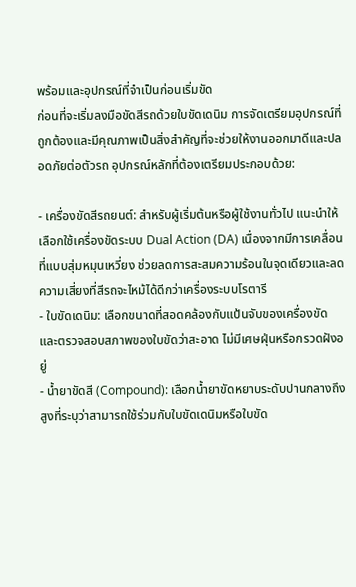พร้อมและอุปกรณ์ที่จำเป็นก่อนเริ่มขัด
ก่อนที่จะเริ่มลงมือขัดสีรถด้วยใบขัดเดนิม การจัดเตรียมอุปกรณ์ที่ถูกต้องและมีคุณภาพเป็นสิ่งสำคัญที่จะช่วยให้งานออกมาดีและปลอดภัยต่อตัวรถ อุปกรณ์หลักที่ต้องเตรียมประกอบด้วย:

- เครื่องขัดสีรถยนต์: สำหรับผู้เริ่มต้นหรือผู้ใช้งานทั่วไป แนะนำให้เลือกใช้เครื่องขัดระบบ Dual Action (DA) เนื่องจากมีการเคลื่อนที่แบบสุ่มหมุนเหวี่ยง ช่วยลดการสะสมความร้อนในจุดเดียวและลดความเสี่ยงที่สีรถจะไหม้ได้ดีกว่าเครื่องระบบโรตารี
- ใบขัดเดนิม: เลือกขนาดที่สอดคล้องกับแป้นจับของเครื่องขัด และตรวจสอบสภาพของใบขัดว่าสะอาด ไม่มีเศษฝุ่นหรือกรวดฝังอยู่
- น้ำยาขัดสี (Compound): เลือกน้ำยาขัดหยาบระดับปานกลางถึงสูงที่ระบุว่าสามารถใช้ร่วมกับใบขัดเดนิมหรือใบขัด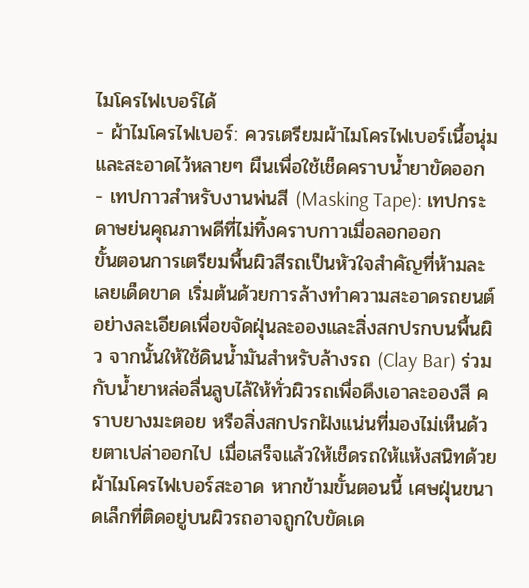ไมโครไฟเบอร์ได้
- ผ้าไมโครไฟเบอร์: ควรเตรียมผ้าไมโครไฟเบอร์เนื้อนุ่มและสะอาดไว้หลายๆ ผืนเพื่อใช้เช็ดคราบน้ำยาขัดออก
- เทปกาวสำหรับงานพ่นสี (Masking Tape): เทปกระดาษย่นคุณภาพดีที่ไม่ทิ้งคราบกาวเมื่อลอกออก
ขั้นตอนการเตรียมพื้นผิวสีรถเป็นหัวใจสำคัญที่ห้ามละเลยเด็ดขาด เริ่มต้นด้วยการล้างทำความสะอาดรถยนต์อย่างละเอียดเพื่อขจัดฝุ่นละอองและสิ่งสกปรกบนพื้นผิว จากนั้นให้ใช้ดินน้ำมันสำหรับล้างรถ (Clay Bar) ร่วมกับน้ำยาหล่อลื่นลูบไล้ให้ทั่วผิวรถเพื่อดึงเอาละอองสี คราบยางมะตอย หรือสิ่งสกปรกฝังแน่นที่มองไม่เห็นด้วยตาเปล่าออกไป เมื่อเสร็จแล้วให้เช็ดรถให้แห้งสนิทด้วยผ้าไมโครไฟเบอร์สะอาด หากข้ามขั้นตอนนี้ เศษฝุ่นขนาดเล็กที่ติดอยู่บนผิวรถอาจถูกใบขัดเด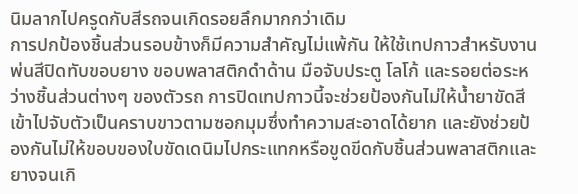นิมลากไปครูดกับสีรถจนเกิดรอยลึกมากกว่าเดิม
การปกป้องชิ้นส่วนรอบข้างก็มีความสำคัญไม่แพ้กัน ให้ใช้เทปกาวสำหรับงานพ่นสีปิดทับขอบยาง ขอบพลาสติกดำด้าน มือจับประตู โลโก้ และรอยต่อระหว่างชิ้นส่วนต่างๆ ของตัวรถ การปิดเทปกาวนี้จะช่วยป้องกันไม่ให้น้ำยาขัดสีเข้าไปจับตัวเป็นคราบขาวตามซอกมุมซึ่งทำความสะอาดได้ยาก และยังช่วยป้องกันไม่ให้ขอบของใบขัดเดนิมไปกระแทกหรือขูดขีดกับชิ้นส่วนพลาสติกและยางจนเกิ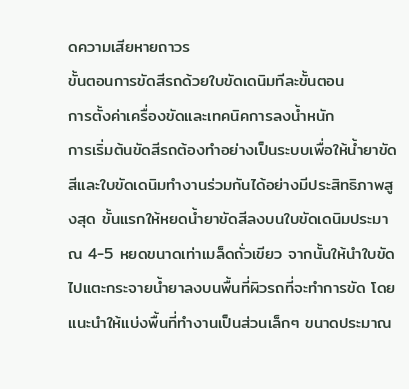ดความเสียหายถาวร
ขั้นตอนการขัดสีรถด้วยใบขัดเดนิมทีละขั้นตอน
การตั้งค่าเครื่องขัดและเทคนิคการลงน้ำหนัก
การเริ่มต้นขัดสีรถต้องทำอย่างเป็นระบบเพื่อให้น้ำยาขัดสีและใบขัดเดนิมทำงานร่วมกันได้อย่างมีประสิทธิภาพสูงสุด ขั้นแรกให้หยดน้ำยาขัดสีลงบนใบขัดเดนิมประมาณ 4-5 หยดขนาดเท่าเมล็ดถั่วเขียว จากนั้นให้นำใบขัดไปแตะกระจายน้ำยาลงบนพื้นที่ผิวรถที่จะทำการขัด โดยแนะนำให้แบ่งพื้นที่ทำงานเป็นส่วนเล็กๆ ขนาดประมาณ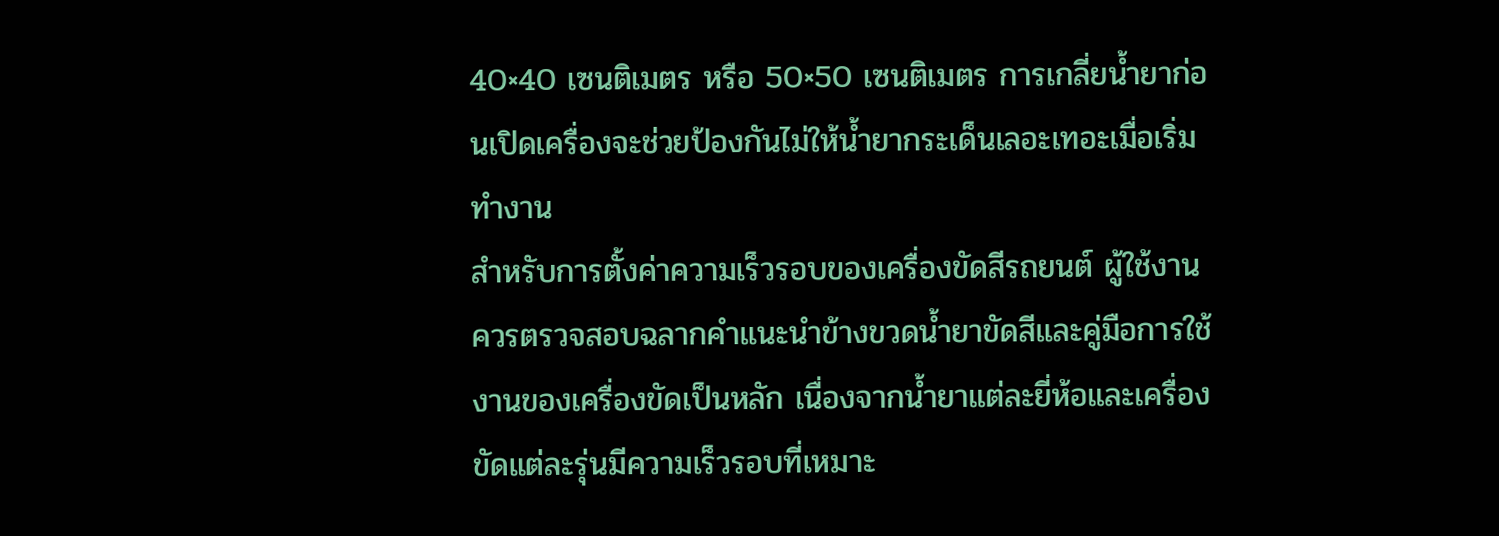40×40 เซนติเมตร หรือ 50×50 เซนติเมตร การเกลี่ยน้ำยาก่อนเปิดเครื่องจะช่วยป้องกันไม่ให้น้ำยากระเด็นเลอะเทอะเมื่อเริ่มทำงาน
สำหรับการตั้งค่าความเร็วรอบของเครื่องขัดสีรถยนต์ ผู้ใช้งานควรตรวจสอบฉลากคำแนะนำข้างขวดน้ำยาขัดสีและคู่มือการใช้งานของเครื่องขัดเป็นหลัก เนื่องจากน้ำยาแต่ละยี่ห้อและเครื่องขัดแต่ละรุ่นมีความเร็วรอบที่เหมาะ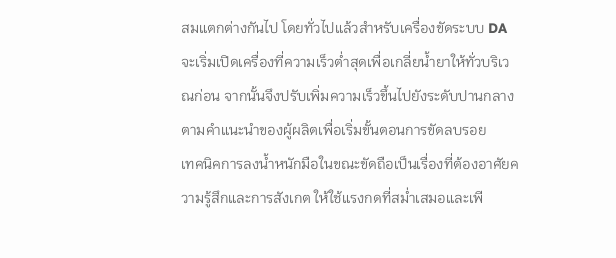สมแตกต่างกันไป โดยทั่วไปแล้วสำหรับเครื่องขัดระบบ DA จะเริ่มเปิดเครื่องที่ความเร็วต่ำสุดเพื่อเกลี่ยน้ำยาให้ทั่วบริเวณก่อน จากนั้นจึงปรับเพิ่มความเร็วขึ้นไปยังระดับปานกลางตามคำแนะนำของผู้ผลิตเพื่อเริ่มขั้นตอนการขัดลบรอย
เทคนิคการลงน้ำหนักมือในขณะขัดถือเป็นเรื่องที่ต้องอาศัยความรู้สึกและการสังเกต ให้ใช้แรงกดที่สม่ำเสมอและเพี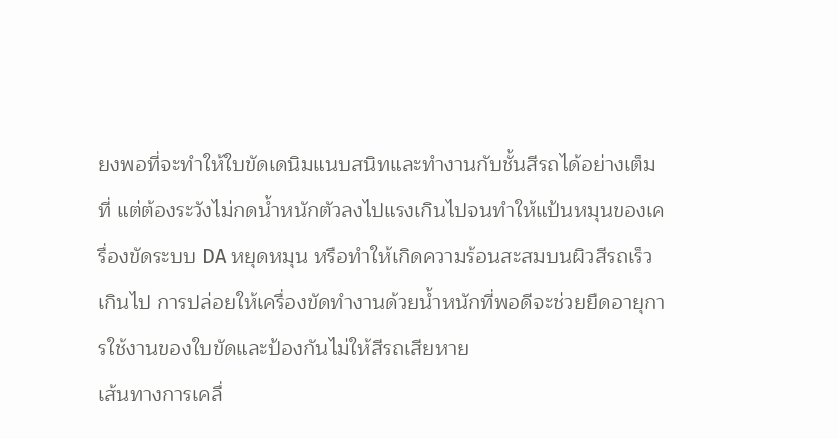ยงพอที่จะทำให้ใบขัดเดนิมแนบสนิทและทำงานกับชั้นสีรถได้อย่างเต็มที่ แต่ต้องระวังไม่กดน้ำหนักตัวลงไปแรงเกินไปจนทำให้แป้นหมุนของเครื่องขัดระบบ DA หยุดหมุน หรือทำให้เกิดความร้อนสะสมบนผิวสีรถเร็วเกินไป การปล่อยให้เครื่องขัดทำงานด้วยน้ำหนักที่พอดีจะช่วยยืดอายุการใช้งานของใบขัดและป้องกันไม่ให้สีรถเสียหาย
เส้นทางการเคลื่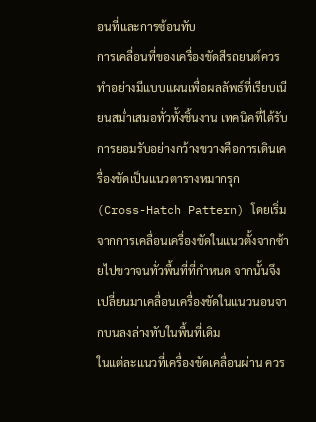อนที่และการซ้อนทับ
การเคลื่อนที่ของเครื่องขัดสีรถยนต์ควรทำอย่างมีแบบแผนเพื่อผลลัพธ์ที่เรียบเนียนสม่ำเสมอทั่วทั้งชิ้นงาน เทคนิคที่ได้รับการยอมรับอย่างกว้างขวางคือการเดินเครื่องขัดเป็นแนวตารางหมากรุก (Cross-Hatch Pattern) โดยเริ่มจากการเคลื่อนเครื่องขัดในแนวตั้งจากซ้ายไปขวาจนทั่วพื้นที่ที่กำหนด จากนั้นจึงเปลี่ยนมาเคลื่อนเครื่องขัดในแนวนอนจากบนลงล่างทับในพื้นที่เดิม
ในแต่ละแนวที่เครื่องขัดเคลื่อนผ่าน ควร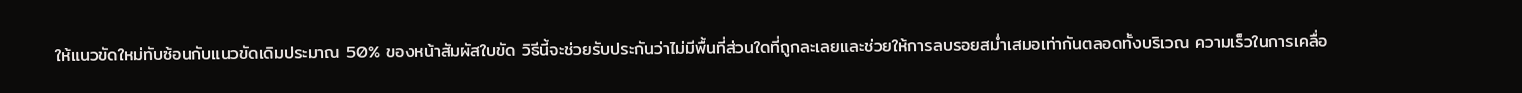ให้แนวขัดใหม่ทับซ้อนกับแนวขัดเดิมประมาณ 50% ของหน้าสัมผัสใบขัด วิธีนี้จะช่วยรับประกันว่าไม่มีพื้นที่ส่วนใดที่ถูกละเลยและช่วยให้การลบรอยสม่ำเสมอเท่ากันตลอดทั้งบริเวณ ความเร็วในการเคลื่อ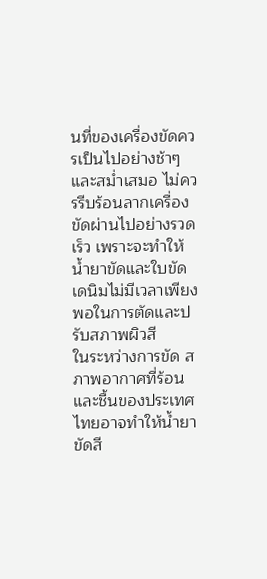นที่ของเครื่องขัดควรเป็นไปอย่างช้าๆ และสม่ำเสมอ ไม่ควรรีบร้อนลากเครื่องขัดผ่านไปอย่างรวดเร็ว เพราะจะทำให้น้ำยาขัดและใบขัดเดนิมไม่มีเวลาเพียงพอในการตัดและปรับสภาพผิวสี
ในระหว่างการขัด สภาพอากาศที่ร้อนและชื้นของประเทศไทยอาจทำให้น้ำยาขัดสี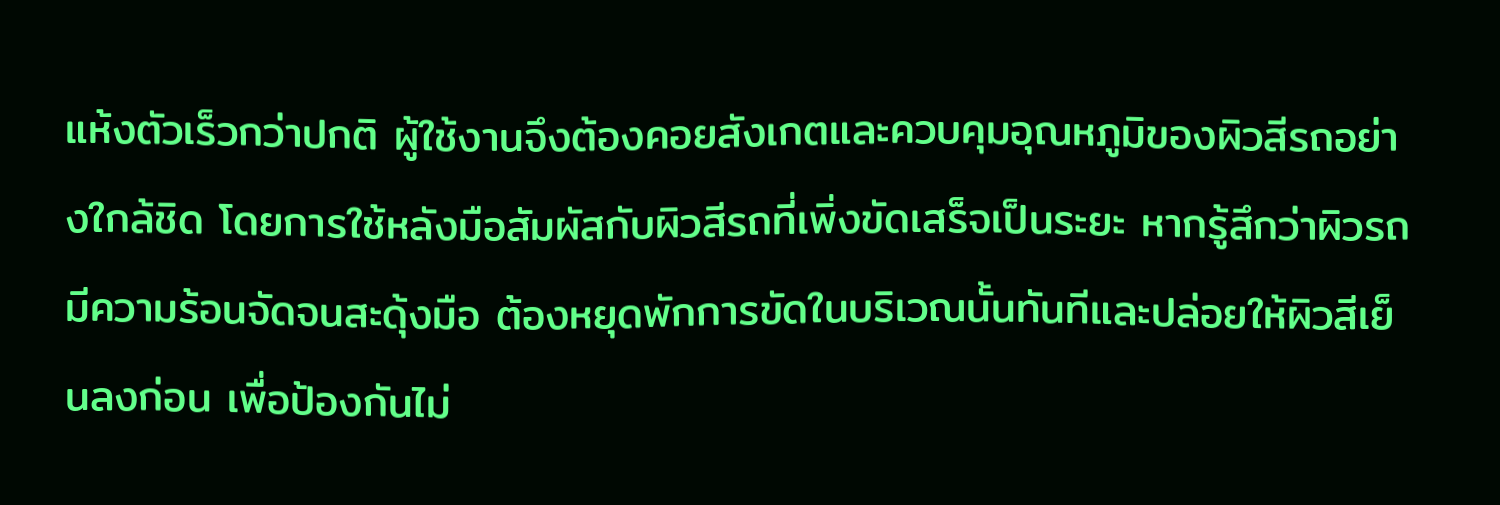แห้งตัวเร็วกว่าปกติ ผู้ใช้งานจึงต้องคอยสังเกตและควบคุมอุณหภูมิของผิวสีรถอย่างใกล้ชิด โดยการใช้หลังมือสัมผัสกับผิวสีรถที่เพิ่งขัดเสร็จเป็นระยะ หากรู้สึกว่าผิวรถมีความร้อนจัดจนสะดุ้งมือ ต้องหยุดพักการขัดในบริเวณนั้นทันทีและปล่อยให้ผิวสีเย็นลงก่อน เพื่อป้องกันไม่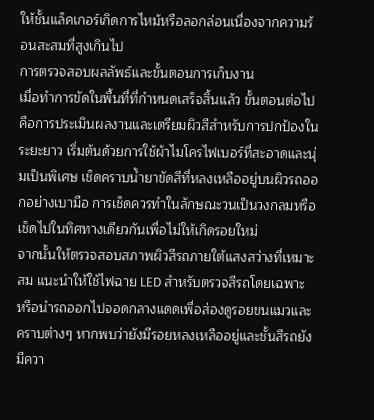ให้ชั้นแล็คเกอร์เกิดการไหม้หรือลอกล่อนเนื่องจากความร้อนสะสมที่สูงเกินไป
การตรวจสอบผลลัพธ์และขั้นตอนการเก็บงาน
เมื่อทำการขัดในพื้นที่ที่กำหนดเสร็จสิ้นแล้ว ขั้นตอนต่อไปคือการประเมินผลงานและเตรียมผิวสีสำหรับการปกป้องในระยะยาว เริ่มต้นด้วยการใช้ผ้าไมโครไฟเบอร์ที่สะอาดและนุ่มเป็นพิเศษ เช็ดคราบน้ำยาขัดสีที่หลงเหลืออยู่บนผิวรถออกอย่างเบามือ การเช็ดควรทำในลักษณะวนเป็นวงกลมหรือเช็ดไปในทิศทางเดียวกันเพื่อไม่ให้เกิดรอยใหม่
จากนั้นให้ตรวจสอบสภาพผิวสีรถภายใต้แสงสว่างที่เหมาะสม แนะนำให้ใช้ไฟฉาย LED สำหรับตรวจสีรถโดยเฉพาะ หรือนำรถออกไปจอดกลางแดดเพื่อส่องดูรอยขนแมวและคราบต่างๆ หากพบว่ายังมีรอยหลงเหลืออยู่และชั้นสีรถยังมีควา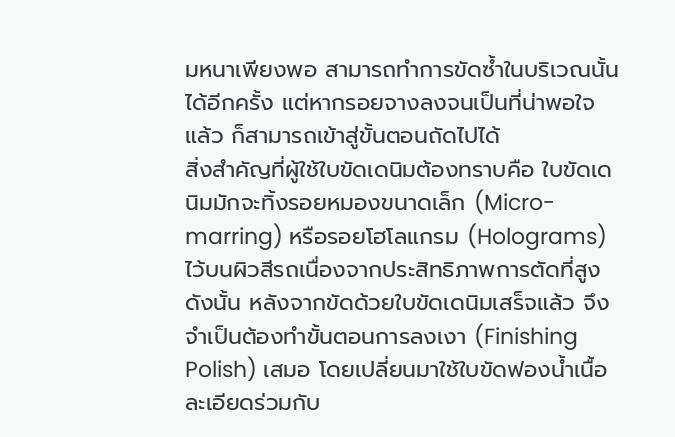มหนาเพียงพอ สามารถทำการขัดซ้ำในบริเวณนั้นได้อีกครั้ง แต่หากรอยจางลงจนเป็นที่น่าพอใจแล้ว ก็สามารถเข้าสู่ขั้นตอนถัดไปได้
สิ่งสำคัญที่ผู้ใช้ใบขัดเดนิมต้องทราบคือ ใบขัดเดนิมมักจะทิ้งรอยหมองขนาดเล็ก (Micro-marring) หรือรอยโฮโลแกรม (Holograms) ไว้บนผิวสีรถเนื่องจากประสิทธิภาพการตัดที่สูง ดังนั้น หลังจากขัดด้วยใบขัดเดนิมเสร็จแล้ว จึงจำเป็นต้องทำขั้นตอนการลงเงา (Finishing Polish) เสมอ โดยเปลี่ยนมาใช้ใบขัดฟองน้ำเนื้อละเอียดร่วมกับ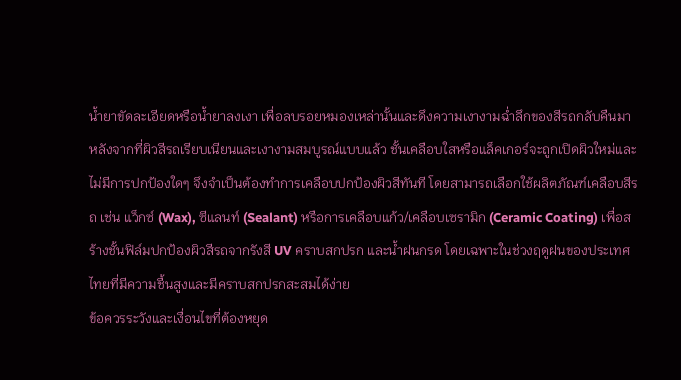น้ำยาขัดละเอียดหรือน้ำยาลงเงา เพื่อลบรอยหมองเหล่านั้นและดึงความเงางามฉ่ำลึกของสีรถกลับคืนมา
หลังจากที่ผิวสีรถเรียบเนียนและเงางามสมบูรณ์แบบแล้ว ชั้นเคลือบใสหรือแล็คเกอร์จะถูกเปิดผิวใหม่และไม่มีการปกป้องใดๆ จึงจำเป็นต้องทำการเคลือบปกป้องผิวสีทันที โดยสามารถเลือกใช้ผลิตภัณฑ์เคลือบสีรถ เช่น แว็กซ์ (Wax), ซีแลนท์ (Sealant) หรือการเคลือบแก้ว/เคลือบเซรามิก (Ceramic Coating) เพื่อสร้างชั้นฟิล์มปกป้องผิวสีรถจากรังสี UV คราบสกปรก และน้ำฝนกรด โดยเฉพาะในช่วงฤดูฝนของประเทศไทยที่มีความชื้นสูงและมีคราบสกปรกสะสมได้ง่าย
ข้อควรระวังและเงื่อนไขที่ต้องหยุด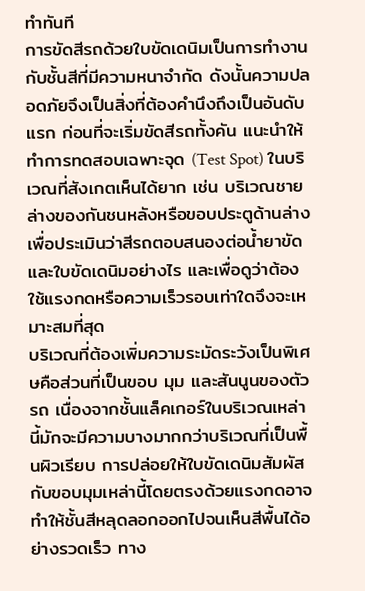ทำทันที
การขัดสีรถด้วยใบขัดเดนิมเป็นการทำงานกับชั้นสีที่มีความหนาจำกัด ดังนั้นความปลอดภัยจึงเป็นสิ่งที่ต้องคำนึงถึงเป็นอันดับแรก ก่อนที่จะเริ่มขัดสีรถทั้งคัน แนะนำให้ทำการทดสอบเฉพาะจุด (Test Spot) ในบริเวณที่สังเกตเห็นได้ยาก เช่น บริเวณชายล่างของกันชนหลังหรือขอบประตูด้านล่าง เพื่อประเมินว่าสีรถตอบสนองต่อน้ำยาขัดและใบขัดเดนิมอย่างไร และเพื่อดูว่าต้องใช้แรงกดหรือความเร็วรอบเท่าใดจึงจะเหมาะสมที่สุด
บริเวณที่ต้องเพิ่มความระมัดระวังเป็นพิเศษคือส่วนที่เป็นขอบ มุม และสันนูนของตัวรถ เนื่องจากชั้นแล็คเกอร์ในบริเวณเหล่านี้มักจะมีความบางมากกว่าบริเวณที่เป็นพื้นผิวเรียบ การปล่อยให้ใบขัดเดนิมสัมผัสกับขอบมุมเหล่านี้โดยตรงด้วยแรงกดอาจทำให้ชั้นสีหลุดลอกออกไปจนเห็นสีพื้นได้อย่างรวดเร็ว ทาง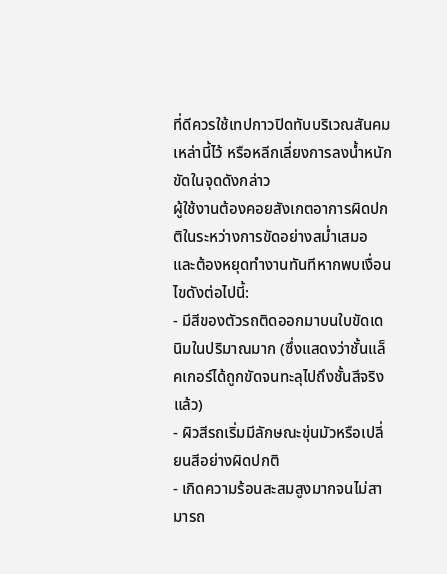ที่ดีควรใช้เทปกาวปิดทับบริเวณสันคมเหล่านี้ไว้ หรือหลีกเลี่ยงการลงน้ำหนักขัดในจุดดังกล่าว
ผู้ใช้งานต้องคอยสังเกตอาการผิดปกติในระหว่างการขัดอย่างสม่ำเสมอ และต้องหยุดทำงานทันทีหากพบเงื่อนไขดังต่อไปนี้:
- มีสีของตัวรถติดออกมาบนใบขัดเดนิมในปริมาณมาก (ซึ่งแสดงว่าชั้นแล็คเกอร์ได้ถูกขัดจนทะลุไปถึงชั้นสีจริงแล้ว)
- ผิวสีรถเริ่มมีลักษณะขุ่นมัวหรือเปลี่ยนสีอย่างผิดปกติ
- เกิดความร้อนสะสมสูงมากจนไม่สามารถ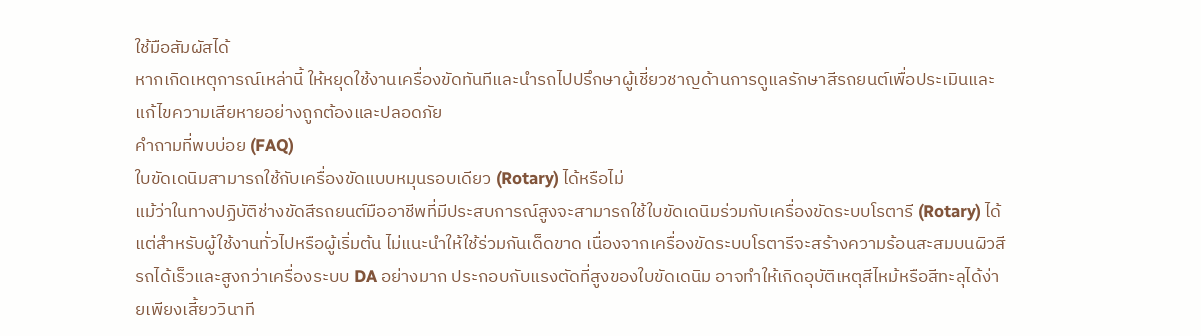ใช้มือสัมผัสได้
หากเกิดเหตุการณ์เหล่านี้ ให้หยุดใช้งานเครื่องขัดทันทีและนำรถไปปรึกษาผู้เชี่ยวชาญด้านการดูแลรักษาสีรถยนต์เพื่อประเมินและแก้ไขความเสียหายอย่างถูกต้องและปลอดภัย
คำถามที่พบบ่อย (FAQ)
ใบขัดเดนิมสามารถใช้กับเครื่องขัดแบบหมุนรอบเดียว (Rotary) ได้หรือไม่
แม้ว่าในทางปฏิบัติช่างขัดสีรถยนต์มืออาชีพที่มีประสบการณ์สูงจะสามารถใช้ใบขัดเดนิมร่วมกับเครื่องขัดระบบโรตารี (Rotary) ได้ แต่สำหรับผู้ใช้งานทั่วไปหรือผู้เริ่มต้น ไม่แนะนำให้ใช้ร่วมกันเด็ดขาด เนื่องจากเครื่องขัดระบบโรตารีจะสร้างความร้อนสะสมบนผิวสีรถได้เร็วและสูงกว่าเครื่องระบบ DA อย่างมาก ประกอบกับแรงตัดที่สูงของใบขัดเดนิม อาจทำให้เกิดอุบัติเหตุสีไหม้หรือสีทะลุได้ง่ายเพียงเสี้ยววินาที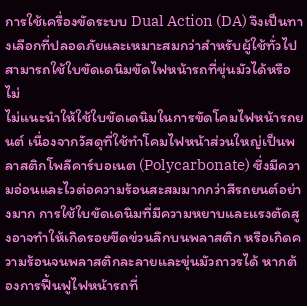การใช้เครื่องขัดระบบ Dual Action (DA) จึงเป็นทางเลือกที่ปลอดภัยและเหมาะสมกว่าสำหรับผู้ใช้ทั่วไป
สามารถใช้ใบขัดเดนิมขัดไฟหน้ารถที่ขุ่นมัวได้หรือไม่
ไม่แนะนำให้ใช้ใบขัดเดนิมในการขัดโคมไฟหน้ารถยนต์ เนื่องจากวัสดุที่ใช้ทำโคมไฟหน้าส่วนใหญ่เป็นพลาสติกโพลีคาร์บอเนต (Polycarbonate) ซึ่งมีความอ่อนและไวต่อความร้อนสะสมมากกว่าสีรถยนต์อย่างมาก การใช้ใบขัดเดนิมที่มีความหยาบและแรงตัดสูงอาจทำให้เกิดรอยขีดข่วนลึกบนพลาสติก หรือเกิดความร้อนจนพลาสติกละลายและขุ่นมัวถาวรได้ หากต้องการฟื้นฟูไฟหน้ารถที่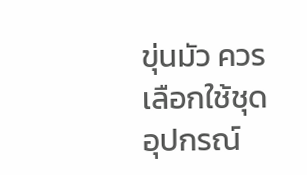ขุ่นมัว ควรเลือกใช้ชุดอุปกรณ์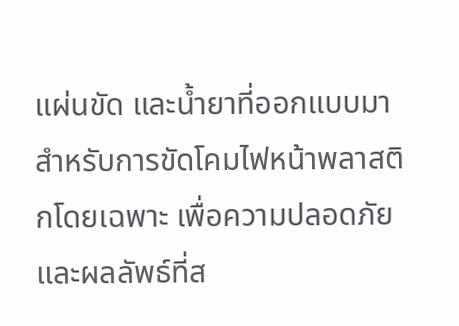แผ่นขัด และน้ำยาที่ออกแบบมาสำหรับการขัดโคมไฟหน้าพลาสติกโดยเฉพาะ เพื่อความปลอดภัยและผลลัพธ์ที่ส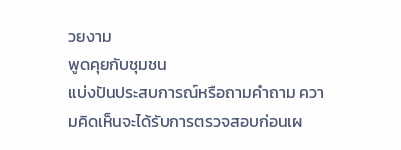วยงาม
พูดคุยกับชุมชน
แบ่งปันประสบการณ์หรือถามคำถาม ความคิดเห็นจะได้รับการตรวจสอบก่อนเผ